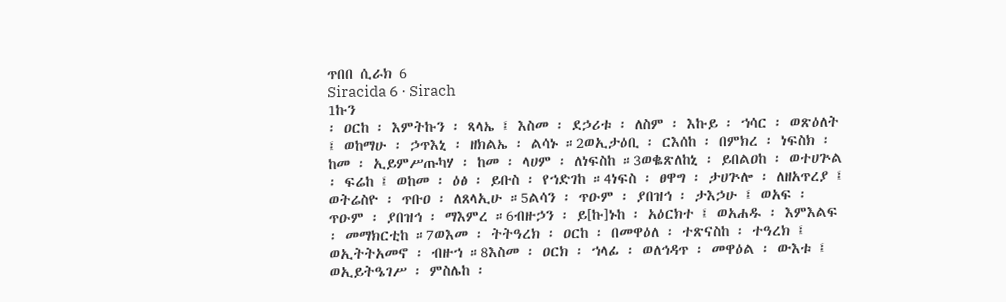ጥበበ ሲራክ 6
Siracida 6 · Sirach
1ኩን
፡ ዐርከ ፡ እምትኩን ፡ ጻላኤ ፤ እስመ ፡ ደኃሪቱ ፡ ለስም ፡ እኩይ ፡ ኀሳር ፡ ወጽዕለት ፤ ወከማሁ ፡ ኃጥእኒ ፡ ዘክልኤ ፡ ልሳኑ ።2ወኢታዕቢ ፡ ርእሰከ ፡ በምክረ ፡ ነፍስክ ፡ ከመ ፡ ኢይምሥጡካሃ ፡ ከመ ፡ ላሀም ፡ ለነፍስከ ።3ወቈጽለከኒ ፡ ይበልዐከ ፡ ወተሀጕል ፡ ፍሬከ ፤ ወከመ ፡ ዕፅ ፡ ይቡስ ፡ የኀድገከ ።4ነፍስ ፡ ፀዋግ ፡ ታሀጕሎ ፡ ለዘአጥረያ ፤ ወትሬስዮ ፡ ጥቡዐ ፡ ለጸላኢሁ ።5ልሳን ፡ ጥዑም ፡ ያበዝኅ ፡ ታእኃሁ ፤ ወአፍ ፡ ጥዑም ፡ ያበዝኅ ፡ ማእምረ ።6ብዙኃን ፡ ይ[ኩ]ኑከ ፡ አዕርክተ ፤ ወአሐዱ ፡ እምእልፍ ፡ መማክርቲከ ።7ወእመ ፡ ትትዓረክ ፡ ዐርከ ፡ በመዋዕለ ፡ ተጽናስከ ፡ ተዓረክ ፤ ወኢትትአመኖ ፡ ብዙኀ ።8እስመ ፡ ዐርክ ፡ ኀላፊ ፡ ወለኅዳጥ ፡ መዋዕል ፡ ውእቱ ፤ ወኢይትዔገሥ ፡ ምስሌከ ፡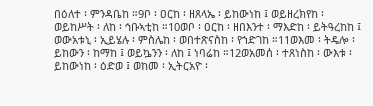በዕለተ ፡ ምንዳቤከ ።9ቦ ፡ ዐርከ ፡ ዘጸላኤ ፡ ይከውነከ ፤ ወይዘረክየከ ፡ ወይከሥት ፡ ለከ ፡ ኅቡኣቲከ ።10ወቦ ፡ ዐርከ ፡ ዘበእንተ ፡ ማእድከ ፡ ይትዓረከከ ፤ ወውአቱኒ ፡ ኢይሄሉ ፡ ምስሌከ ፡ ወበተጽናስከ ፡ የኀድገከ ።11ወእመ ፡ ትዴሎ ፡ ይከውን ፡ ከማከ ፤ ወይኴንን ፡ ለከ ፤ ነባሬከ ።12ወአመሰ ፡ ተጸነስከ ፡ ውእቱ ፡ ይከውነከ ፡ ዕድወ ፤ ወከመ ፡ ኢትርአዮ ፡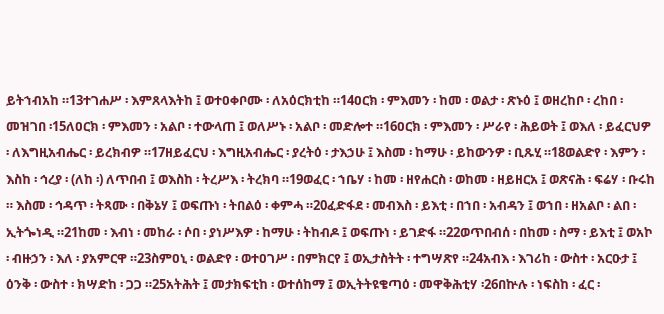ይትኀብአከ ።13ተገሐሥ ፡ እምጸላእትከ ፤ ወተዐቀቦሙ ፡ ለአዕርክቲከ ።14ዐርክ ፡ ምእመን ፡ ከመ ፡ ወልታ ፡ ጽኑዕ ፤ ወዘረከቦ ፡ ረከበ ፡ መዝገበ ፡15ለዐርክ ፡ ምእመን ፡ አልቦ ፡ ተውላጠ ፤ ወለሥኑ ፡ አልቦ ፡ መድሎተ ።16ዐርክ ፡ ምእመን ፡ ሥራየ ፡ ሕይወት ፤ ወእለ ፡ ይፈርህዎ ፡ ለእግዚአብሔር ፡ ይረክብዎ ።17ዘይፈርህ ፡ እግዚአብሔር ፡ ያረትዕ ፡ ታእኃሁ ፤ እስመ ፡ ከማሁ ፡ ይከውንዎ ፡ ቢጹሂ ።18ወልድየ ፡ እምን ፡ እስከ ፡ ኅረያ ፡ (ለከ ፡) ለጥበብ ፤ ወእስከ ፡ ትረሥእ ፡ ትረክባ ።19ወፈር ፡ ኀቤሃ ፡ ከመ ፡ ዘየሐርስ ፡ ወከመ ፡ ዘይዘርአ ፤ ወጽናሕ ፡ ፍሬሃ ፡ ቡሩከ ። እስመ ፡ ኅዳጥ ፡ ትጻሙ ፡ በቅኔሃ ፤ ወፍጡነ ፡ ትበልዕ ፡ ቀምሓ ።20ፈድፋደ ፡ መብእስ ፡ ይእቲ ፡ በኀበ ፡ አብዳን ፤ ወኀበ ፡ ዘአልቦ ፡ ልበ ፡ ኢትጐነዲ ።21ከመ ፡ እብነ ፡ መከራ ፡ ሶበ ፡ ያነሥእዎ ፡ ከማሁ ፡ ትከብዶ ፤ ወፍጡነ ፡ ይገድፋ ።22ወጥበብሰ ፡ በከመ ፡ ስማ ፡ ይእቲ ፤ ወአኮ ፡ ብዙኃን ፡ እለ ፡ ያአምርዋ ።23ስምዐኒ ፡ ወልድየ ፡ ወተዐገሥ ፡ በምክርየ ፤ ወኢታስትት ፡ ተግሣጽየ ።24አብእ ፡ እገሪከ ፡ ውስተ ፡ አርዑታ ፤ ዕንቅ ፡ ውስተ ፡ ክሣድከ ፡ ጋጋ ።25አትሕት ፤ መታክፍቲከ ፡ ወተሰከማ ፤ ወኢትትዩቄጣዕ ፡ መዋቅሕቲሃ ፡26በኵሉ ፡ ነፍስከ ፡ ፈር ፡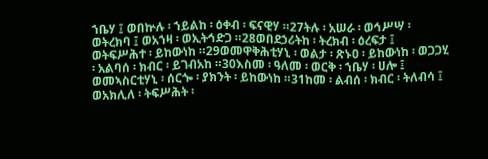ኀቤሃ ፤ ወበኵሉ ፡ ኀይልከ ፡ ዕቀብ ፡ ፍናዊሃ ።27ትሉ ፡ አሠራ ፡ ወኅሥሣ ፡ ወትረክባ ፤ ወአኀዛ ፡ ወኢትኅድጋ ።28ወበደኃሪትከ ፡ ትረክብ ፡ ዕረፍታ ፤ ወትፍሥሕተ ፡ ይከውነከ ።29ወመዋቅሕቲሃኒ ፡ ወልታ ፡ ጽኑዐ ፡ ይከውነከ ፡ ወጋጋሂ ፡ አልባሰ ፡ ክብር ፡ ይገብአከ ።30እስመ ፡ ዓለመ ፡ ወርቅ ፡ ኀቤሃ ፡ ሀሎ ፤ ወመኣስርቲሃኒ ፡ ሰርጐ ፡ ያክንት ፡ ይከውነከ ።31ከመ ፡ ልብሰ ፡ ክብር ፡ ትለብሳ ፤ ወአክሊለ ፡ ትፍሥሕት ፡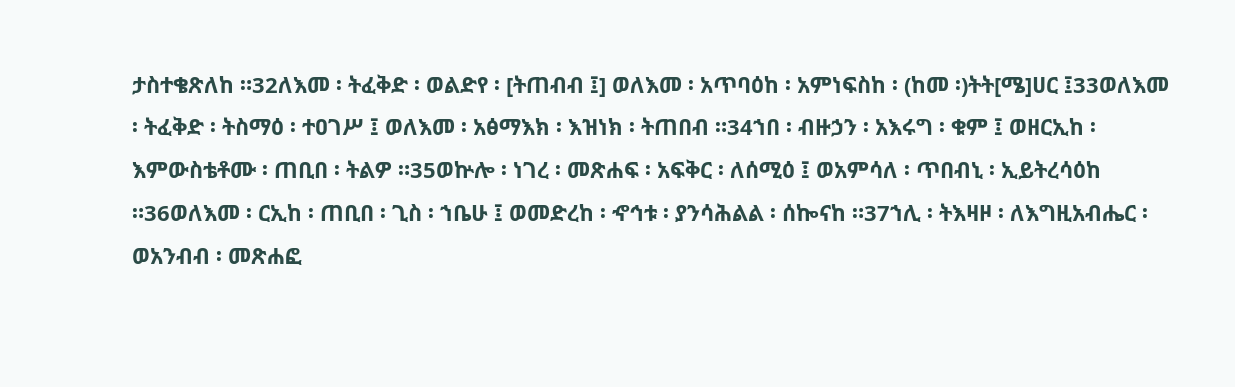ታስተቄጽለከ ።32ለእመ ፡ ትፈቅድ ፡ ወልድየ ፡ [ትጠብብ ፤] ወለእመ ፡ አጥባዕከ ፡ አምነፍስከ ፡ (ከመ ፡)ትት[ሜ]ሀር ፤33ወለእመ ፡ ትፈቅድ ፡ ትስማዕ ፡ ተዐገሥ ፤ ወለእመ ፡ አፅማእክ ፡ እዝነክ ፡ ትጠበብ ።34ኀበ ፡ ብዙኃን ፡ አእሩግ ፡ ቁም ፤ ወዘርኢከ ፡ እምውስቴቶሙ ፡ ጠቢበ ፡ ትልዎ ።35ወኵሎ ፡ ነገረ ፡ መጽሐፍ ፡ አፍቅር ፡ ለሰሚዕ ፤ ወአምሳለ ፡ ጥበብኒ ፡ ኢይትረሳዕከ ።36ወለእመ ፡ ርኢከ ፡ ጠቢበ ፡ ጊስ ፡ ኀቤሁ ፤ ወመድረከ ፡ ኆኅቱ ፡ ያንሳሕልል ፡ ሰኰናከ ።37ኀሊ ፡ ትእዛዞ ፡ ለእግዚአብሔር ፡ ወአንብብ ፡ መጽሐፎ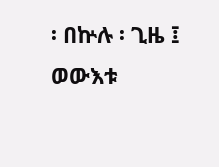፡ በኵሉ ፡ ጊዜ ፤ ወውእቱ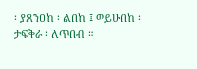፡ ያጸንዐከ ፡ ልበከ ፤ ወይሁበከ ፡ ታፍቅራ ፡ ለጥበብ ።